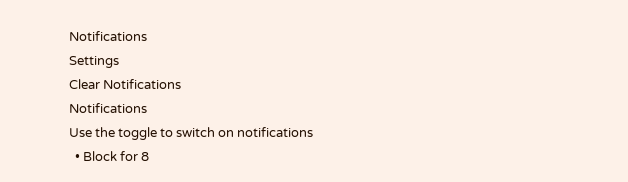Notifications
Settings
Clear Notifications
Notifications
Use the toggle to switch on notifications
  • Block for 8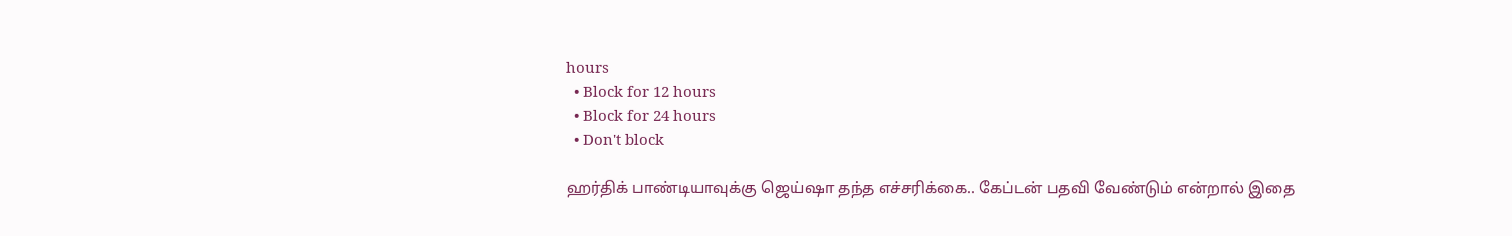hours
  • Block for 12 hours
  • Block for 24 hours
  • Don't block

ஹர்திக் பாண்டியாவுக்கு ஜெய்ஷா தந்த எச்சரிக்கை.. கேப்டன் பதவி வேண்டும் என்றால் இதை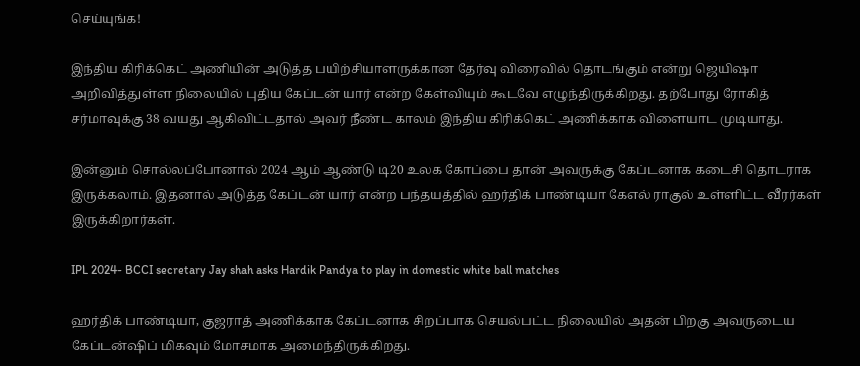செய்யுங்க!

இந்திய கிரிக்கெட் அணியின் அடுத்த பயிற்சியாளருக்கான தேர்வு விரைவில் தொடங்கும் என்று ஜெயிஷா அறிவித்துள்ள நிலையில் புதிய கேப்டன் யார் என்ற கேள்வியும் கூடவே எழுந்திருக்கிறது. தற்போது ரோகித் சர்மாவுக்கு 38 வயது ஆகிவிட்டதால் அவர் நீண்ட காலம் இந்திய கிரிக்கெட் அணிக்காக விளையாட முடியாது.

இன்னும் சொல்லப்போனால் 2024 ஆம் ஆண்டு டி20 உலக கோப்பை தான் அவருக்கு கேப்டனாக கடைசி தொடராக இருக்கலாம். இதனால் அடுத்த கேப்டன் யார் என்ற பந்தயத்தில் ஹர்திக் பாண்டியா கேஎல் ராகுல் உள்ளிட்ட வீரர்கள் இருக்கிறார்கள்.

IPL 2024- BCCI secretary Jay shah asks Hardik Pandya to play in domestic white ball matches

ஹர்திக் பாண்டியா, குஜராத் அணிக்காக கேப்டனாக சிறப்பாக செயல்பட்ட நிலையில் அதன் பிறகு அவருடைய கேப்டன்ஷிப் மிகவும் மோசமாக அமைந்திருக்கிறது.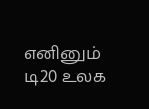எனினும் டி20 உலக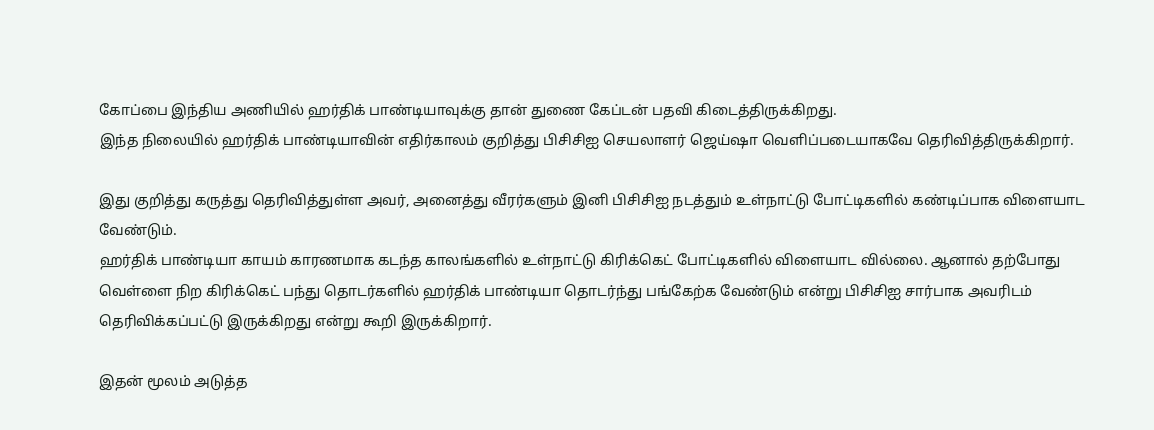கோப்பை இந்திய அணியில் ஹர்திக் பாண்டியாவுக்கு தான் துணை கேப்டன் பதவி கிடைத்திருக்கிறது.
இந்த நிலையில் ஹர்திக் பாண்டியாவின் எதிர்காலம் குறித்து பிசிசிஐ செயலாளர் ஜெய்ஷா வெளிப்படையாகவே தெரிவித்திருக்கிறார்.

இது குறித்து கருத்து தெரிவித்துள்ள அவர், அனைத்து வீரர்களும் இனி பிசிசிஐ நடத்தும் உள்நாட்டு போட்டிகளில் கண்டிப்பாக விளையாட வேண்டும்.
ஹர்திக் பாண்டியா காயம் காரணமாக கடந்த காலங்களில் உள்நாட்டு கிரிக்கெட் போட்டிகளில் விளையாட வில்லை. ஆனால் தற்போது வெள்ளை நிற கிரிக்கெட் பந்து தொடர்களில் ஹர்திக் பாண்டியா தொடர்ந்து பங்கேற்க வேண்டும் என்று பிசிசிஐ சார்பாக அவரிடம் தெரிவிக்கப்பட்டு இருக்கிறது என்று கூறி இருக்கிறார்.

இதன் மூலம் அடுத்த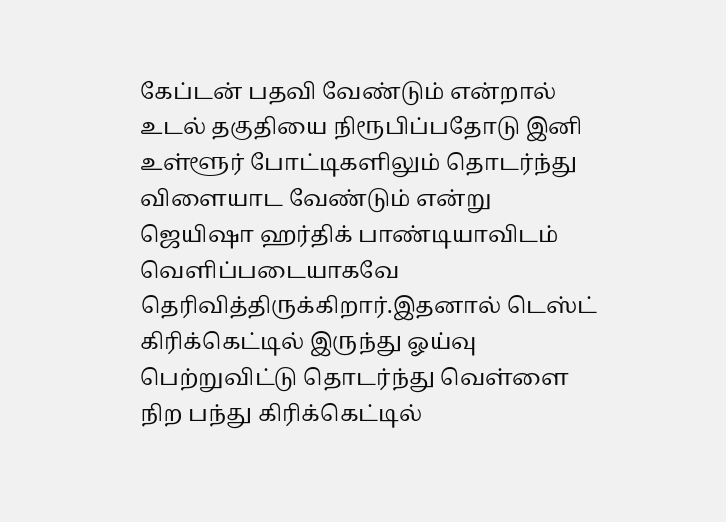கேப்டன் பதவி வேண்டும் என்றால் உடல் தகுதியை நிரூபிப்பதோடு இனி உள்ளூர் போட்டிகளிலும் தொடர்ந்து விளையாட வேண்டும் என்று ஜெயிஷா ஹர்திக் பாண்டியாவிடம் வெளிப்படையாகவே தெரிவித்திருக்கிறார்.இதனால் டெஸ்ட் கிரிக்கெட்டில் இருந்து ஓய்வு பெற்றுவிட்டு தொடர்ந்து வெள்ளை நிற பந்து கிரிக்கெட்டில்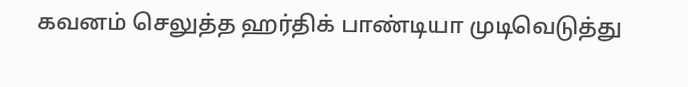கவனம் செலுத்த ஹர்திக் பாண்டியா முடிவெடுத்து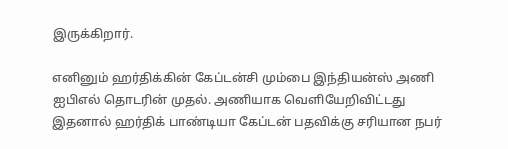இருக்கிறார்.

எனினும் ஹர்திக்கின் கேப்டன்சி மும்பை இந்தியன்ஸ் அணி ஐபிஎல் தொடரின் முதல். அணியாக வெளியேறிவிட்டது இதனால் ஹர்திக் பாண்டியா கேப்டன் பதவிக்கு சரியான நபர்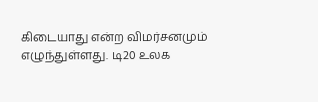கிடையாது என்ற விமர்சனமும் எழுந்துள்ளது. டி20 உலக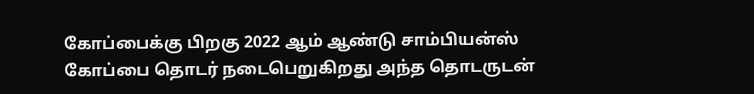கோப்பைக்கு பிறகு 2022 ஆம் ஆண்டு சாம்பியன்ஸ் கோப்பை தொடர் நடைபெறுகிறது அந்த தொடருடன்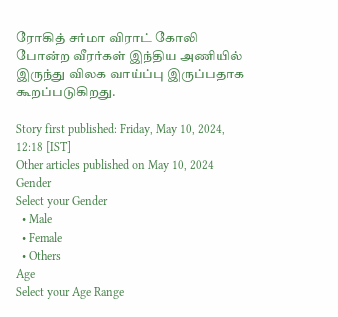ரோகித் சர்மா விராட் கோலி போன்ற வீரர்கள் இந்திய அணியில் இருந்து விலக வாய்ப்பு இருப்பதாக கூறப்படுகிறது.

Story first published: Friday, May 10, 2024, 12:18 [IST]
Other articles published on May 10, 2024
Gender
Select your Gender
  • Male
  • Female
  • Others
Age
Select your Age Range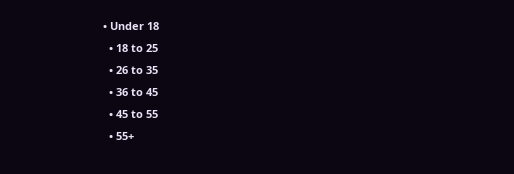• Under 18
  • 18 to 25
  • 26 to 35
  • 36 to 45
  • 45 to 55
  • 55+